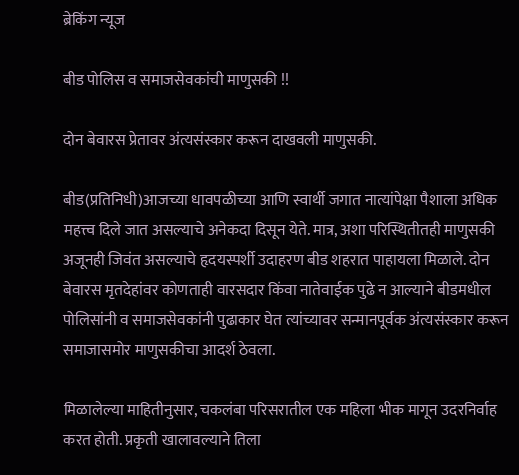ब्रेकिंग न्यूज

बीड पोलिस व समाजसेवकांची माणुसकी !!

दोन बेवारस प्रेतावर अंत्यसंस्कार करून दाखवली माणुसकी.

बीड(प्रतिनिधी)आजच्या धावपळीच्या आणि स्वार्थी जगात नात्यांपेक्षा पैशाला अधिक महत्त्व दिले जात असल्याचे अनेकदा दिसून येते. मात्र, अशा परिस्थितीतही माणुसकी अजूनही जिवंत असल्याचे हृदयस्पर्शी उदाहरण बीड शहरात पाहायला मिळाले. दोन बेवारस मृतदेहांवर कोणताही वारसदार किंवा नातेवाईक पुढे न आल्याने बीडमधील पोलिसांनी व समाजसेवकांनी पुढाकार घेत त्यांच्यावर सन्मानपूर्वक अंत्यसंस्कार करून समाजासमोर माणुसकीचा आदर्श ठेवला.

मिळालेल्या माहितीनुसार, चकलंबा परिसरातील एक महिला भीक मागून उदरनिर्वाह करत होती. प्रकृती खालावल्याने तिला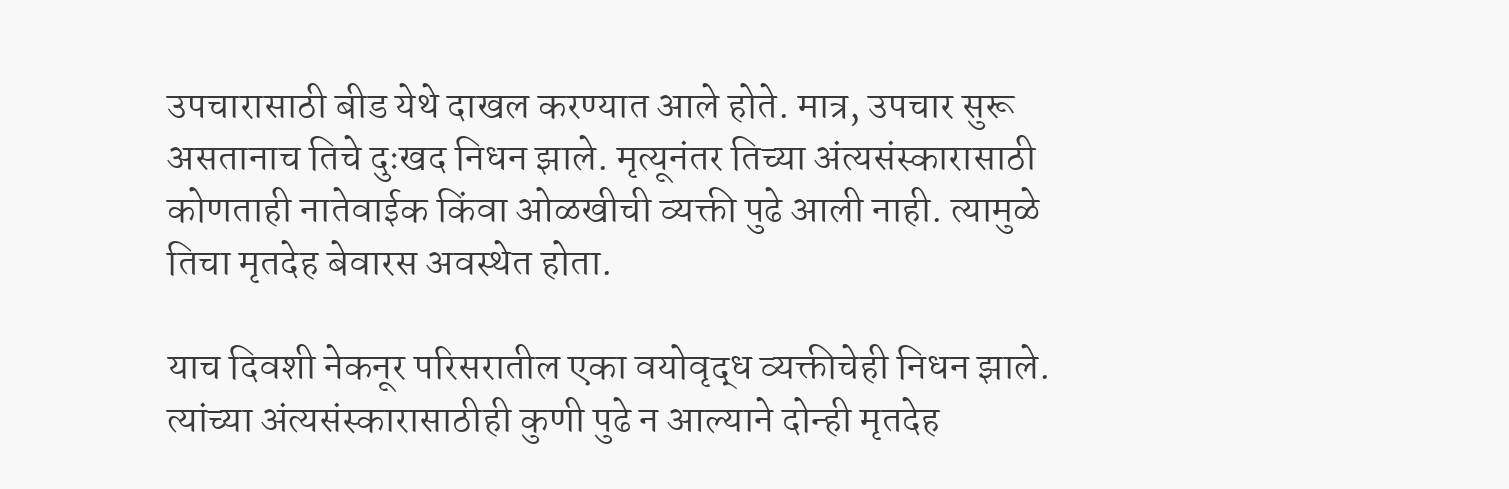उपचारासाठी बीड येथे दाखल करण्यात आले होते. मात्र, उपचार सुरू असतानाच तिचे दुःखद निधन झाले. मृत्यूनंतर तिच्या अंत्यसंस्कारासाठी कोणताही नातेवाईक किंवा ओळखीची व्यक्ती पुढे आली नाही. त्यामुळे तिचा मृतदेह बेवारस अवस्थेत होता.

याच दिवशी नेकनूर परिसरातील एका वयोवृद्ध व्यक्तीचेही निधन झाले. त्यांच्या अंत्यसंस्कारासाठीही कुणी पुढे न आल्याने दोन्ही मृतदेह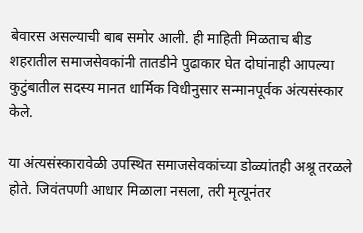बेवारस असल्याची बाब समोर आली. ही माहिती मिळताच बीड शहरातील समाजसेवकांनी तातडीने पुढाकार घेत दोघांनाही आपल्या कुटुंबातील सदस्य मानत धार्मिक विधीनुसार सन्मानपूर्वक अंत्यसंस्कार केले.

या अंत्यसंस्कारावेळी उपस्थित समाजसेवकांच्या डोळ्यांतही अश्रू तरळले होते. जिवंतपणी आधार मिळाला नसला, तरी मृत्यूनंतर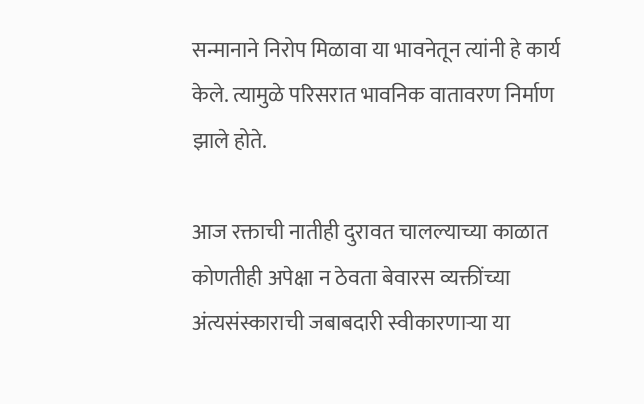सन्मानाने निरोप मिळावा या भावनेतून त्यांनी हे कार्य केले. त्यामुळे परिसरात भावनिक वातावरण निर्माण झाले होते.

आज रक्ताची नातीही दुरावत चालल्याच्या काळात कोणतीही अपेक्षा न ठेवता बेवारस व्यक्तींच्या अंत्यसंस्काराची जबाबदारी स्वीकारणाऱ्या या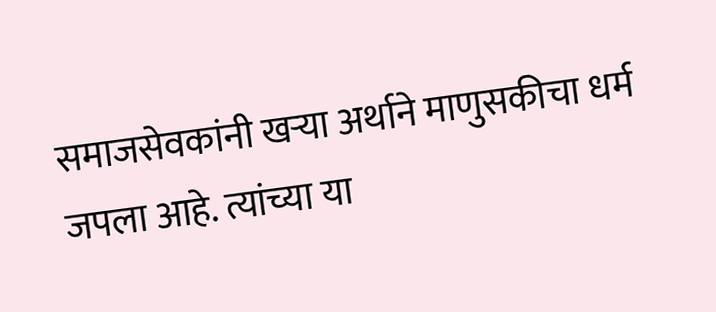समाजसेवकांनी खऱ्या अर्थाने माणुसकीचा धर्म जपला आहे. त्यांच्या या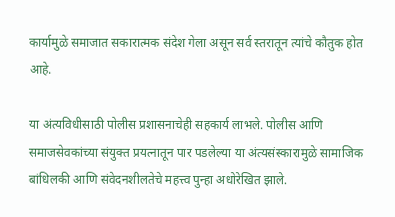कार्यामुळे समाजात सकारात्मक संदेश गेला असून सर्व स्तरातून त्यांचे कौतुक होत आहे.

या अंत्यविधीसाठी पोलीस प्रशासनाचेही सहकार्य लाभले. पोलीस आणि समाजसेवकांच्या संयुक्त प्रयत्नातून पार पडलेल्या या अंत्यसंस्कारामुळे सामाजिक बांधिलकी आणि संवेदनशीलतेचे महत्त्व पुन्हा अधोरेखित झाले.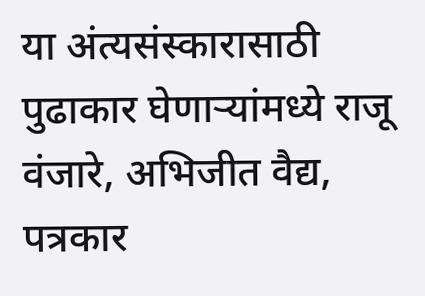या अंत्यसंस्कारासाठी पुढाकार घेणाऱ्यांमध्ये राजू वंजारे, अभिजीत वैद्य, पत्रकार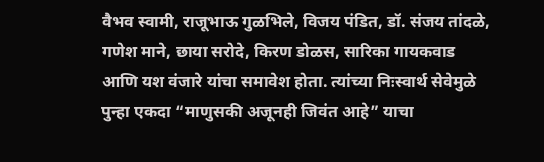वैभव स्वामी, राजूभाऊ गुळभिले, विजय पंडित, डॉ. संजय तांदळे, गणेश माने, छाया सरोदे, किरण डोळस, सारिका गायकवाड आणि यश वंजारे यांचा समावेश होता. त्यांच्या निःस्वार्थ सेवेमुळे पुन्हा एकदा “माणुसकी अजूनही जिवंत आहे” याचा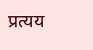प्रत्यय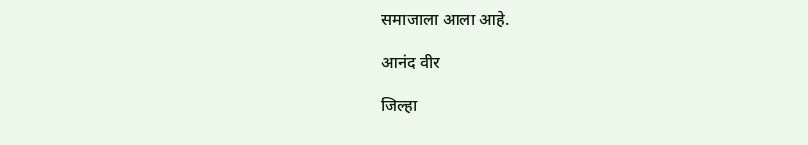समाजाला आला आहे.

आनंद वीर

जिल्हा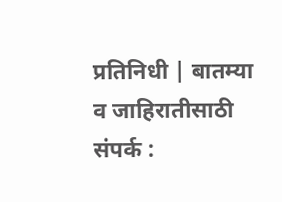प्रतिनिधी | बातम्या व जाहिरातीसाठी संपर्क :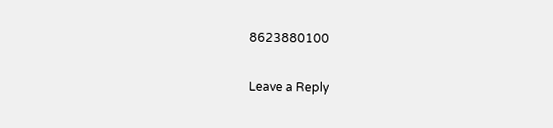8623880100

Leave a Reply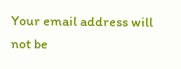Your email address will not be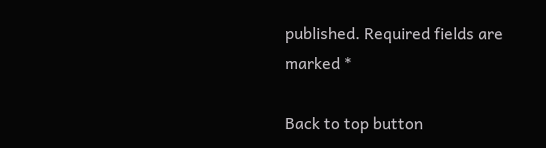published. Required fields are marked *

Back to top button